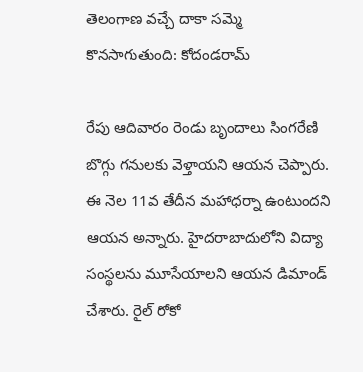తెలంగాణ వచ్చే దాకా సమ్మె కొనసాగుతుంది: కోదండరామ్

రేపు ఆదివారం రెండు బృందాలు సింగరేణి బొగ్గు గనులకు వెళ్తాయని ఆయన చెప్పారు. ఈ నెల 11వ తేదీన మహాధర్నా ఉంటుందని ఆయన అన్నారు. హైదరాబాదులోని విద్యా సంస్థలను మూసేయాలని ఆయన డిమాండ్ చేశారు. రైల్ రోకో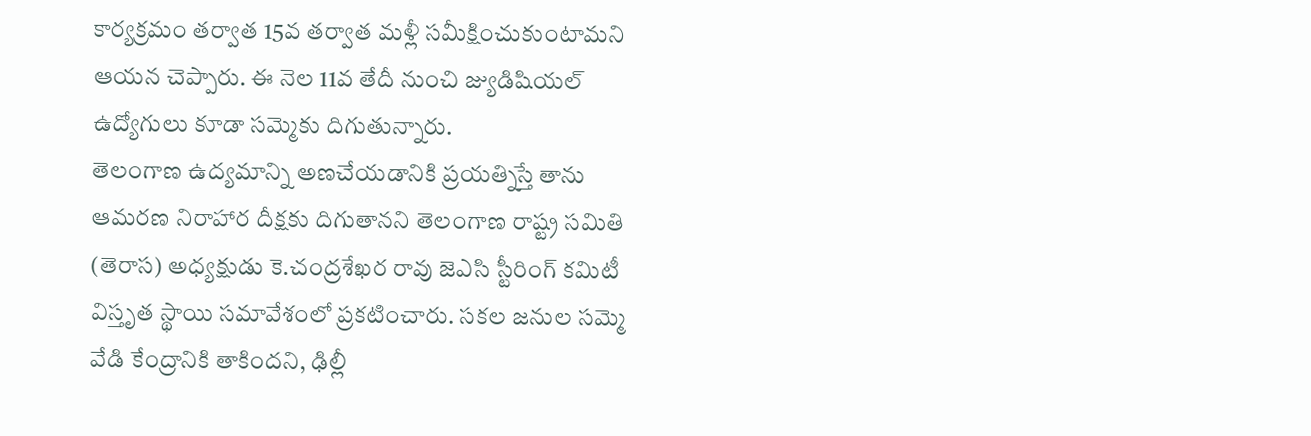కార్యక్రమం తర్వాత 15వ తర్వాత మళ్లీ సమీక్షించుకుంటామని ఆయన చెప్పారు. ఈ నెల 11వ తేదీ నుంచి జ్యుడిషియల్ ఉద్యోగులు కూడా సమ్మెకు దిగుతున్నారు.
తెలంగాణ ఉద్యమాన్ని అణచేయడానికి ప్రయత్నిస్తే తాను ఆమరణ నిరాహార దీక్షకు దిగుతానని తెలంగాణ రాష్ట్ర సమితి (తెరాస) అధ్యక్షుడు కె.చంద్రశేఖర రావు జెఎసి స్టీరింగ్ కమిటీ విస్తృత స్థాయి సమావేశంలో ప్రకటించారు. సకల జనుల సమ్మె వేడి కేంద్రానికి తాకిందని, ఢిల్లీ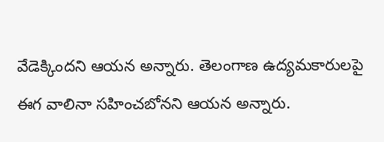వేడెక్కిందని ఆయన అన్నారు. తెలంగాణ ఉద్యమకారులపై ఈగ వాలినా సహించబోనని ఆయన అన్నారు.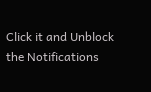Click it and Unblock the Notifications